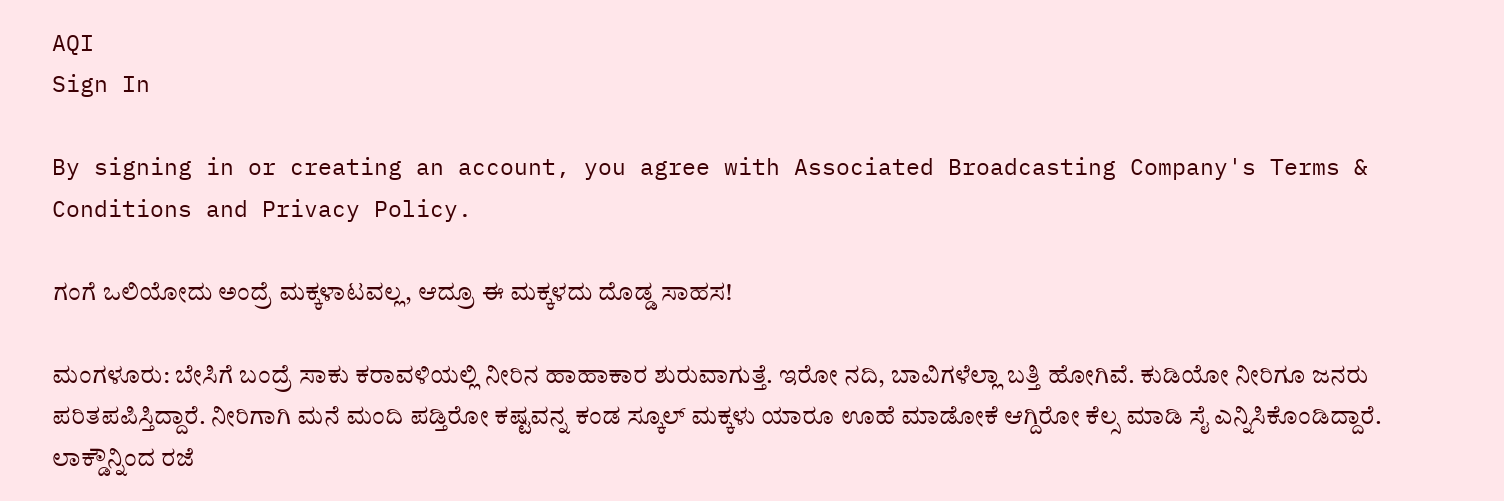AQI
Sign In

By signing in or creating an account, you agree with Associated Broadcasting Company's Terms & Conditions and Privacy Policy.

ಗಂಗೆ ಒಲಿಯೋದು ಅಂದ್ರೆ ಮಕ್ಕಳಾಟವಲ್ಲ, ಆದ್ರೂ ಈ ಮಕ್ಕಳದು ದೊಡ್ಡ ಸಾಹಸ!

ಮಂಗಳೂರು: ಬೇಸಿಗೆ ಬಂದ್ರೆ ಸಾಕು ಕರಾವಳಿಯಲ್ಲಿ ನೀರಿನ ಹಾಹಾಕಾರ ಶುರುವಾಗುತ್ತೆ. ಇರೋ ನದಿ, ಬಾವಿಗಳೆಲ್ಲಾ ಬತ್ತಿ ಹೋಗಿವೆ. ಕುಡಿಯೋ ನೀರಿಗೂ ಜನರು ಪರಿತಪಪಿಸ್ತಿದ್ದಾರೆ. ನೀರಿಗಾಗಿ ಮನೆ ಮಂದಿ ಪಡ್ತಿರೋ ಕಷ್ಟವನ್ನ ಕಂಡ ಸ್ಕೂಲ್ ಮಕ್ಕಳು ಯಾರೂ ಊಹೆ ಮಾಡೋಕೆ ಆಗ್ದಿರೋ ಕೆಲ್ಸ ಮಾಡಿ ಸೈ ಎನ್ನಿಸಿಕೊಂಡಿದ್ದಾರೆ. ಲಾಕ್ಡೌನ್ನಿಂದ ರಜೆ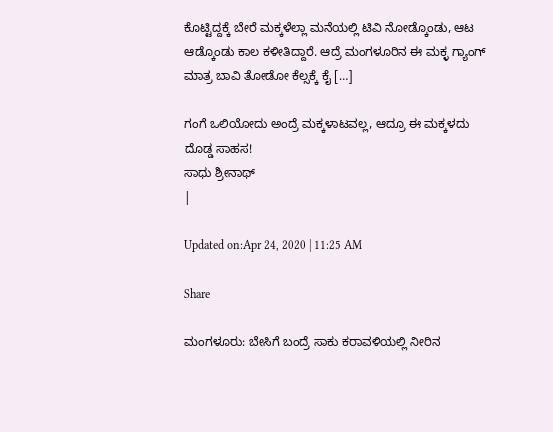ಕೊಟ್ಟಿದ್ದಕ್ಕೆ ಬೇರೆ ಮಕ್ಕಳೆಲ್ಲಾ ಮನೆಯಲ್ಲಿ ಟಿವಿ ನೋಡ್ಕೊಂಡು, ಆಟ ಆಡ್ಕೊಂಡು ಕಾಲ ಕಳೀತಿದ್ದಾರೆ. ಆದ್ರೆ ಮಂಗಳೂರಿನ ಈ ಮಕ್ಳ ಗ್ಯಾಂಗ್ ಮಾತ್ರ ಬಾವಿ ತೋಡೋ ಕೆಲ್ಸಕ್ಕೆ ಕೈ […]

ಗಂಗೆ ಒಲಿಯೋದು ಅಂದ್ರೆ ಮಕ್ಕಳಾಟವಲ್ಲ, ಆದ್ರೂ ಈ ಮಕ್ಕಳದು ದೊಡ್ಡ ಸಾಹಸ!
ಸಾಧು ಶ್ರೀನಾಥ್
|

Updated on:Apr 24, 2020 | 11:25 AM

Share

ಮಂಗಳೂರು: ಬೇಸಿಗೆ ಬಂದ್ರೆ ಸಾಕು ಕರಾವಳಿಯಲ್ಲಿ ನೀರಿನ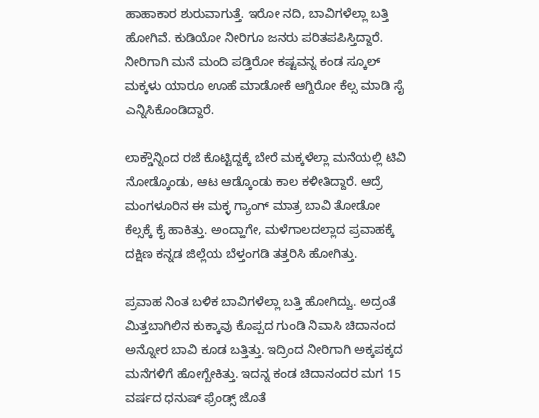ಹಾಹಾಕಾರ ಶುರುವಾಗುತ್ತೆ. ಇರೋ ನದಿ, ಬಾವಿಗಳೆಲ್ಲಾ ಬತ್ತಿ ಹೋಗಿವೆ. ಕುಡಿಯೋ ನೀರಿಗೂ ಜನರು ಪರಿತಪಪಿಸ್ತಿದ್ದಾರೆ. ನೀರಿಗಾಗಿ ಮನೆ ಮಂದಿ ಪಡ್ತಿರೋ ಕಷ್ಟವನ್ನ ಕಂಡ ಸ್ಕೂಲ್ ಮಕ್ಕಳು ಯಾರೂ ಊಹೆ ಮಾಡೋಕೆ ಆಗ್ದಿರೋ ಕೆಲ್ಸ ಮಾಡಿ ಸೈ ಎನ್ನಿಸಿಕೊಂಡಿದ್ದಾರೆ.

ಲಾಕ್ಡೌನ್ನಿಂದ ರಜೆ ಕೊಟ್ಟಿದ್ದಕ್ಕೆ ಬೇರೆ ಮಕ್ಕಳೆಲ್ಲಾ ಮನೆಯಲ್ಲಿ ಟಿವಿ ನೋಡ್ಕೊಂಡು, ಆಟ ಆಡ್ಕೊಂಡು ಕಾಲ ಕಳೀತಿದ್ದಾರೆ. ಆದ್ರೆ ಮಂಗಳೂರಿನ ಈ ಮಕ್ಳ ಗ್ಯಾಂಗ್ ಮಾತ್ರ ಬಾವಿ ತೋಡೋ ಕೆಲ್ಸಕ್ಕೆ ಕೈ ಹಾಕಿತ್ತು. ಅಂದ್ಹಾಗೇ, ಮಳೆಗಾಲದಲ್ಲಾದ ಪ್ರವಾಹಕ್ಕೆ ದಕ್ಷಿಣ ಕನ್ನಡ ಜಿಲ್ಲೆಯ ಬೆಳ್ತಂಗಡಿ ತತ್ತರಿಸಿ ಹೋಗಿತ್ತು.

ಪ್ರವಾಹ ನಿಂತ ಬಳಿಕ ಬಾವಿಗಳೆಲ್ಲಾ ಬತ್ತಿ ಹೋಗಿದ್ವು. ಅದ್ರಂತೆ ಮಿತ್ತಬಾಗಿಲಿನ ಕುಕ್ಕಾವು ಕೊಪ್ಪದ ಗುಂಡಿ ನಿವಾಸಿ ಚಿದಾನಂದ ಅನ್ನೋರ ಬಾವಿ ಕೂಡ ಬತ್ತಿತ್ತು. ಇದ್ರಿಂದ ನೀರಿಗಾಗಿ ಅಕ್ಕಪಕ್ಕದ ಮನೆಗಳಿಗೆ ಹೋಗ್ಬೇಕಿತ್ತು. ಇದನ್ನ ಕಂಡ ಚಿದಾನಂದರ ಮಗ 15 ವರ್ಷದ ಧನುಷ್ ಫ್ರೆಂಡ್ಸ್ ಜೊತೆ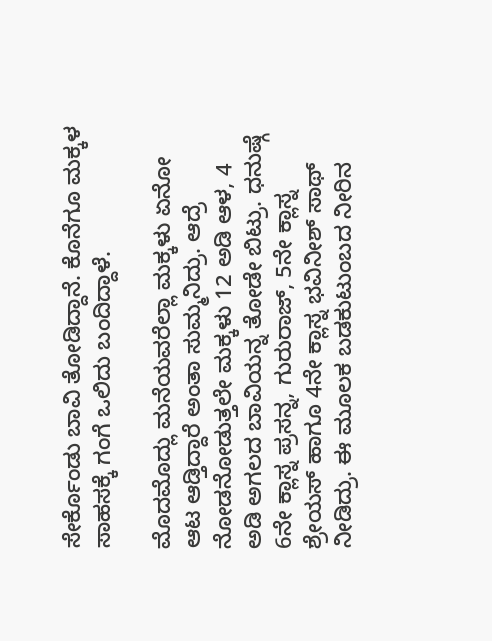ಸೇರ್ಕೊಂಡು ಬಾವಿ ತೋಡಿದ್ದಾನೆ. ಕೊನೆಗೂ ಮಕ್ಕಳ ಸಾಹಸಕ್ಕೆ ಗಂಗೆ ಒಲಿದು ಬಂದಿದ್ದಾಳೆ.

ಮೊದಮೊದ್ಲು ಮನೆಯವರೆಲ್ಲಾ ಮಕ್ಕಳು ಏನೋ ಆಟ ಆಡ್ತಿದ್ದಾರೆ ಅಂತಾ ಸುಮ್ಮನಿದ್ರು. ಆದ್ರೆ ನೋಡನೋಡುತ್ತಲೇ ಮಕ್ಕಳು 12 ಅಡಿ ಆಳ, 4 ಅಡಿ ಅಗಲದ ಬಾವಿಯನ್ನ ತೋಡೇ ಬಿಟ್ರು. ಧನುಷ್ಗೆ 6ನೇ ಕ್ಲಾಸ್ನ ಪ್ರಸನ್ನ, ಗುರುರಾಜ್, 5ನೇ ಕ್ಲಾಸ್ನ ಶ್ರೇಯಸ್ ಹಾಗೂ 4ನೇ ಕ್ಲಾಸ್ನ ಭವಿನೀಶ್ ಸಾಥ್ ನೀಡಿದ್ರು. ಈ ಮೂಲಕ ಬಡಕುಟುಂಬದ ನೀರಿನ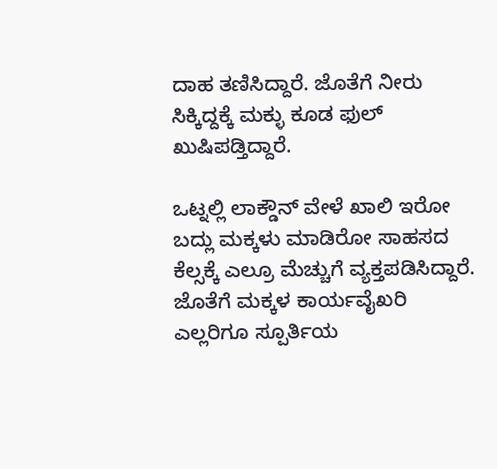ದಾಹ ತಣಿಸಿದ್ದಾರೆ. ಜೊತೆಗೆ ನೀರು ಸಿಕ್ಕಿದ್ದಕ್ಕೆ ಮಕ್ಳು ಕೂಡ ಫುಲ್ ಖುಷಿಪಡ್ತಿದ್ದಾರೆ.

ಒಟ್ನಲ್ಲಿ ಲಾಕ್ಡೌನ್ ವೇಳೆ ಖಾಲಿ ಇರೋ ಬದ್ಲು ಮಕ್ಕಳು ಮಾಡಿರೋ ಸಾಹಸದ ಕೆಲ್ಸಕ್ಕೆ ಎಲ್ರೂ ಮೆಚ್ಚುಗೆ ವ್ಯಕ್ತಪಡಿಸಿದ್ದಾರೆ. ಜೊತೆಗೆ ಮಕ್ಕಳ ಕಾರ್ಯವೈಖರಿ ಎಲ್ಲರಿಗೂ ಸ್ಪೂರ್ತಿಯ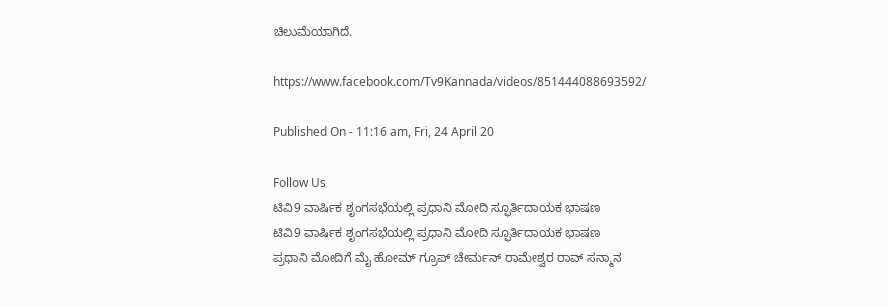ಚಿಲುಮೆಯಾಗಿದೆ.

https://www.facebook.com/Tv9Kannada/videos/851444088693592/

Published On - 11:16 am, Fri, 24 April 20

Follow Us
ಟಿವಿ9 ವಾರ್ಷಿಕ ಶೃಂಗಸಭೆಯಲ್ಲಿ ಪ್ರಧಾನಿ ಮೋದಿ ಸ್ಫೂರ್ತಿದಾಯಕ ಭಾಷಣ
ಟಿವಿ9 ವಾರ್ಷಿಕ ಶೃಂಗಸಭೆಯಲ್ಲಿ ಪ್ರಧಾನಿ ಮೋದಿ ಸ್ಫೂರ್ತಿದಾಯಕ ಭಾಷಣ
ಪ್ರಧಾನಿ ಮೋದಿಗೆ ಮೈ ಹೋಮ್ ಗ್ರೂಪ್ ಚೇರ್ಮನ್ ರಾಮೇಶ್ವರ ರಾವ್ ಸನ್ಮಾನ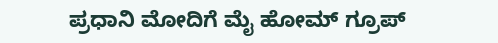ಪ್ರಧಾನಿ ಮೋದಿಗೆ ಮೈ ಹೋಮ್ ಗ್ರೂಪ್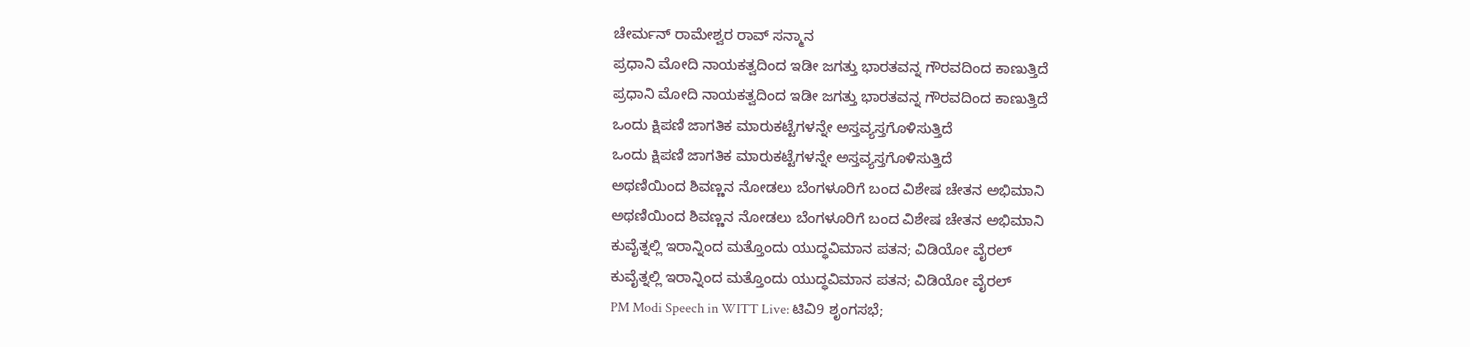ಚೇರ್ಮನ್ ರಾಮೇಶ್ವರ ರಾವ್ ಸನ್ಮಾನ
ಪ್ರಧಾನಿ ಮೋದಿ ನಾಯಕತ್ವದಿಂದ ಇಡೀ ಜಗತ್ತು ಭಾರತವನ್ನ ಗೌರವದಿಂದ ಕಾಣುತ್ತಿದೆ
ಪ್ರಧಾನಿ ಮೋದಿ ನಾಯಕತ್ವದಿಂದ ಇಡೀ ಜಗತ್ತು ಭಾರತವನ್ನ ಗೌರವದಿಂದ ಕಾಣುತ್ತಿದೆ
ಒಂದು ಕ್ಷಿಪಣಿ ಜಾಗತಿಕ ಮಾರುಕಟ್ಟೆಗಳನ್ನೇ ಅಸ್ತವ್ಯಸ್ತಗೊಳಿಸುತ್ತಿದೆ
ಒಂದು ಕ್ಷಿಪಣಿ ಜಾಗತಿಕ ಮಾರುಕಟ್ಟೆಗಳನ್ನೇ ಅಸ್ತವ್ಯಸ್ತಗೊಳಿಸುತ್ತಿದೆ
ಅಥಣಿಯಿಂದ ಶಿವಣ್ಣನ ನೋಡಲು ಬೆಂಗಳೂರಿಗೆ ಬಂದ ವಿಶೇಷ ಚೇತನ ಅಭಿಮಾನಿ
ಅಥಣಿಯಿಂದ ಶಿವಣ್ಣನ ನೋಡಲು ಬೆಂಗಳೂರಿಗೆ ಬಂದ ವಿಶೇಷ ಚೇತನ ಅಭಿಮಾನಿ
ಕುವೈತ್ನಲ್ಲಿ ಇರಾನ್ನಿಂದ ಮತ್ತೊಂದು ಯುದ್ಧವಿಮಾನ ಪತನ; ವಿಡಿಯೋ ವೈರಲ್
ಕುವೈತ್ನಲ್ಲಿ ಇರಾನ್ನಿಂದ ಮತ್ತೊಂದು ಯುದ್ಧವಿಮಾನ ಪತನ; ವಿಡಿಯೋ ವೈರಲ್
PM Modi Speech in WITT Live: ಟಿವಿ9 ಶೃಂಗಸಭೆ;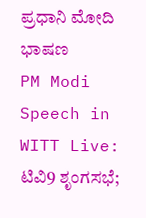ಪ್ರಧಾನಿ ಮೋದಿ ಭಾಷಣ
PM Modi Speech in WITT Live: ಟಿವಿ9 ಶೃಂಗಸಭೆ;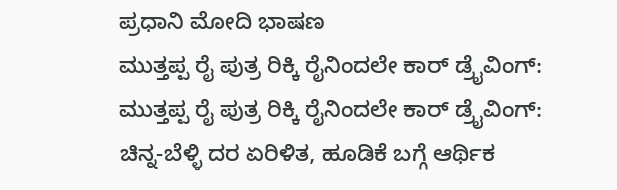ಪ್ರಧಾನಿ ಮೋದಿ ಭಾಷಣ
ಮುತ್ತಪ್ಪ ರೈ ಪುತ್ರ ರಿಕ್ಕಿ ರೈನಿಂದಲೇ ಕಾರ್ ಡ್ರೈವಿಂಗ್:
ಮುತ್ತಪ್ಪ ರೈ ಪುತ್ರ ರಿಕ್ಕಿ ರೈನಿಂದಲೇ ಕಾರ್ ಡ್ರೈವಿಂಗ್:
ಚಿನ್ನ-ಬೆಳ್ಳಿ ದರ ಏರಿಳಿತ, ಹೂಡಿಕೆ ಬಗ್ಗೆ ಆರ್ಥಿಕ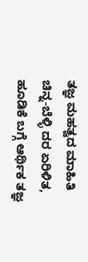ತಜ್ಞ ಮಹತ್ವದ ಮಾಹಿತಿ
ಚಿನ್ನ-ಬೆಳ್ಳಿ ದರ ಏರಿಳಿತ, ಹೂಡಿಕೆ ಬಗ್ಗೆ ಆರ್ಥಿಕ ತಜ್ಞ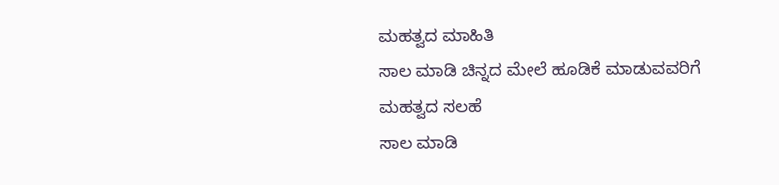ಮಹತ್ವದ ಮಾಹಿತಿ
ಸಾಲ ಮಾಡಿ ಚಿನ್ನದ ಮೇಲೆ ಹೂಡಿಕೆ ಮಾಡುವವರಿಗೆ ಮಹತ್ವದ ಸಲಹೆ
ಸಾಲ ಮಾಡಿ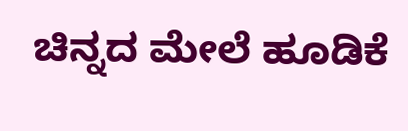ಚಿನ್ನದ ಮೇಲೆ ಹೂಡಿಕೆ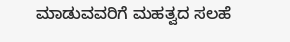ಮಾಡುವವರಿಗೆ ಮಹತ್ವದ ಸಲಹೆ